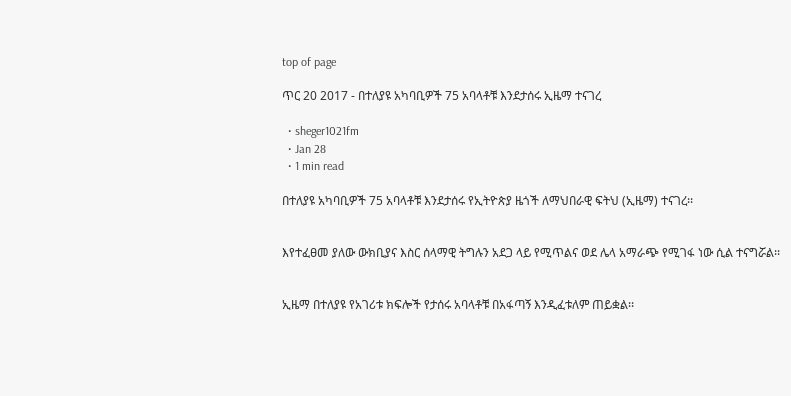top of page

ጥር 20 2017 - በተለያዩ አካባቢዎች 75 አባላቶቹ እንደታሰሩ ኢዜማ ተናገረ

  • sheger1021fm
  • Jan 28
  • 1 min read

በተለያዩ አካባቢዎች 75 አባላቶቹ እንደታሰሩ የኢትዮጵያ ዜጎች ለማህበራዊ ፍትህ (ኢዜማ) ተናገረ፡፡


እየተፈፀመ ያለው ውክቢያና እስር ሰላማዊ ትግሉን አደጋ ላይ የሚጥልና ወደ ሌላ አማራጭ የሚገፋ ነው ሲል ተናግሯል፡፡


ኢዜማ በተለያዩ የአገሪቱ ክፍሎች የታሰሩ አባላቶቹ በአፋጣኝ እንዲፈቱለም ጠይቋል፡፡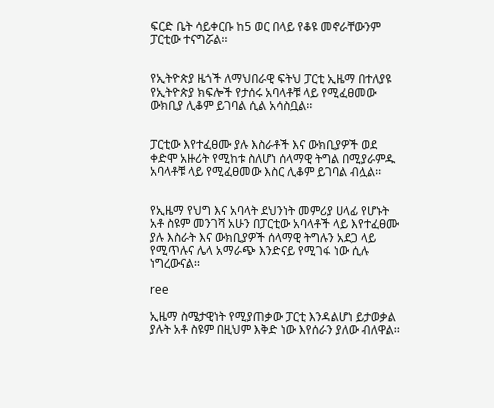ፍርድ ቤት ሳይቀርቡ ከ5 ወር በላይ የቆዩ መኖራቸውንም ፓርቲው ተናግሯል፡፡


የኢትዮጵያ ዜጎች ለማህበራዊ ፍትህ ፓርቲ ኢዜማ በተለያዩ የኢትዮጵያ ክፍሎች የታሰሩ አባላቶቹ ላይ የሚፈፀመው ውክቢያ ሊቆም ይገባል ሲል አሳስቧል፡፡


ፓርቲው እየተፈፀሙ ያሉ እስራቶች እና ውክቢያዎች ወደ ቀድሞ አዙሪት የሚከቱ ስለሆነ ሰላማዊ ትግል በሚያራምዱ አባላቶቹ ላይ የሚፈፀመው እስር ሊቆም ይገባል ብሏል፡፡


የኢዜማ የህግ እና አባላት ደህንነት መምሪያ ሀላፊ የሆኑት አቶ ስዩም መንገሻ አሁን በፓርቲው አባላቶች ላይ እየተፈፀሙ ያሉ እስራት እና ውክቢያዎች ሰላማዊ ትግሉን አደጋ ላይ የሚጥሉና ሌላ አማራጭ እንድናይ የሚገፋ ነው ሲሉ ነግረውናል፡፡

ree

ኢዜማ ስሜታዊነት የሚያጠቃው ፓርቲ እንዳልሆነ ይታወቃል ያሉት አቶ ስዩም በዚህም እቅድ ነው እየሰራን ያለው ብለዋል፡፡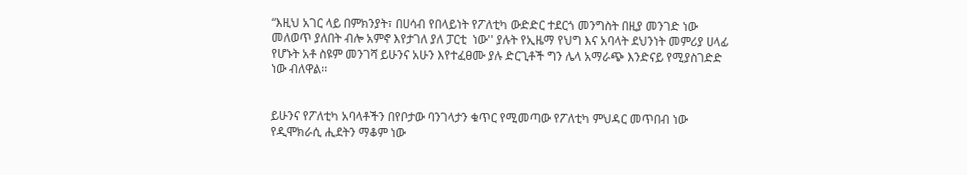“እዚህ አገር ላይ በምክንያት፣ በሀሳብ የበላይነት የፖለቲካ ውድድር ተደርጎ መንግስት በዚያ መንገድ ነው መለወጥ ያለበት ብሎ አምኖ እየታገለ ያለ ፓርቲ  ነው'' ያሉት የኢዜማ የህግ እና አባላት ደህንነት መምሪያ ሀላፊ የሆኑት አቶ ስዩም መንገሻ ይሁንና አሁን እየተፈፀሙ ያሉ ድርጊቶች ግን ሌላ አማራጭ እንድናይ የሚያስገድድ ነው ብለዋል፡፡


ይሁንና የፖለቲካ አባላቶችን በየቦታው ባንገላታን ቁጥር የሚመጣው የፖለቲካ ምህዳር መጥበብ ነው የዲሞክራሲ ሒደትን ማቆም ነው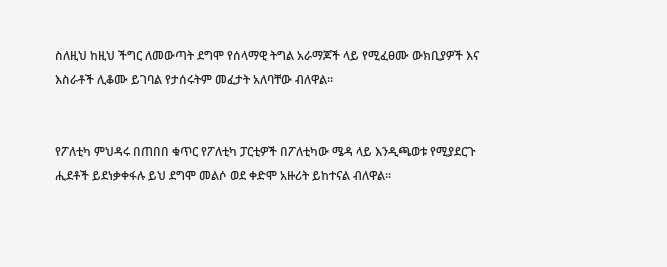ስለዚህ ከዚህ ችግር ለመውጣት ደግሞ የሰላማዊ ትግል አራማጆች ላይ የሚፈፀሙ ውክቢያዎች እና እስራቶች ሊቆሙ ይገባል የታሰሩትም መፈታት አለባቸው ብለዋል፡፡


የፖለቲካ ምህዳሩ በጠበበ ቁጥር የፖለቲካ ፓርቲዎች በፖለቲካው ሜዳ ላይ እንዲጫወቱ የሚያደርጉ ሒደቶች ይደነቃቀፋሉ ይህ ደግሞ መልሶ ወደ ቀድሞ አዙሪት ይከተናል ብለዋል፡፡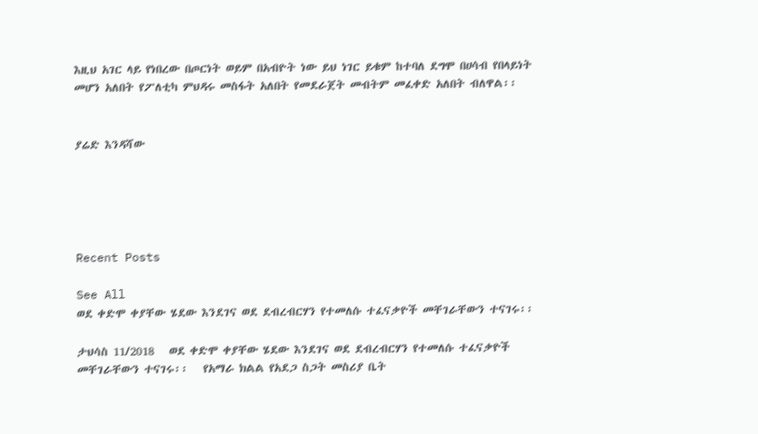እዚህ አገር ላይ የነበረው በጦርነት ወይም በአብዮት ነው ይህ ነገር ይቁም ከተባለ ደግሞ በሀሳብ የበላይነት መሆን አለበት የፖለቲካ ምህዳሩ መስፋት አለበት የመደራጀት መብትም መፈቀድ አለበት ብለዋል፡፡


ያሬድ እንዳሻው





Recent Posts

See All
ወደ ቀድሞ ቀያቸው ሄደው እንደገና ወደ ደብረብርሃን የተመለሱ ተፈናቃዮች መቸገራቸውን ተናገሩ፡፡

ታህሳስ 11/2018   ወደ ቀድሞ ቀያቸው ሄደው እንደገና ወደ ደብረብርሃን የተመለሱ ተፈናቃዮች መቸገራቸውን ተናገሩ፡፡   የአማራ ክልል የአደጋ ስጋት መስሪያ ቤት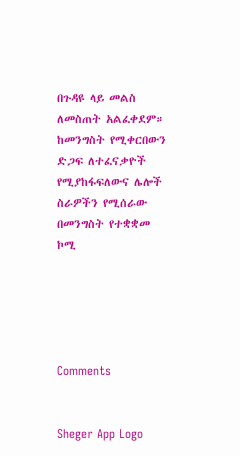በጉዳዩ ላይ መልስ ለመስጠት አልፈቀደም።   ከመንግስት የሚቀርበውን ድጋፍ ለተፈናቃዮች የሚያከፋፍለውና ሌሎች ስራዎችን የሚሰራው በመንግስት የተቋቋመ ኮሚ





Comments


Sheger App Logo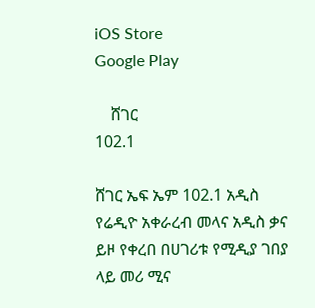iOS Store
Google Play

    ሸገር
102.1

ሸገር ኤፍ ኤም 102.1 አዲስ የሬዲዮ አቀራረብ መላና አዲስ ቃና ይዞ የቀረበ በሀገሪቱ የሚዲያ ገበያ ላይ መሪ ሚና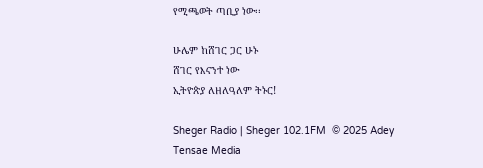የሚጫወት ጣቢያ ነው፡፡

ሁሌም ከሸገር ጋር ሁኑ
ሸገር የእናንተ ነው
ኢትዮጵያ ለዘለዓለም ትኑር!

Sheger Radio | Sheger 102.1FM  © 2025 Adey Tensae Media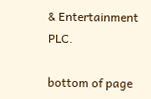& Entertainment PLC.

bottom of page